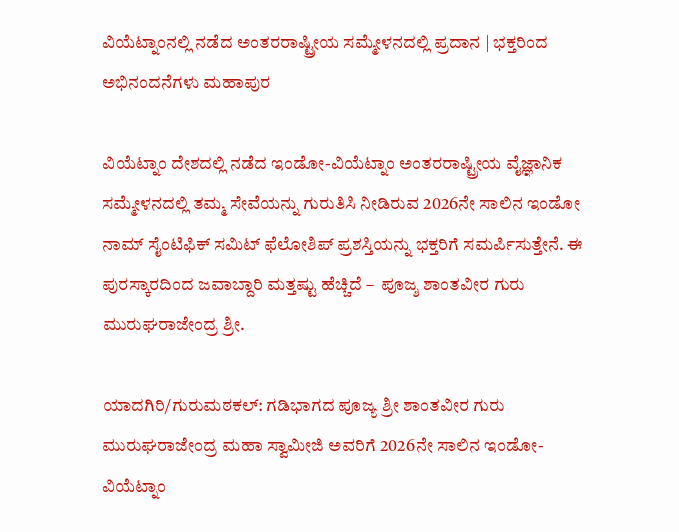ವಿಯೆಟ್ನಾಂನಲ್ಲಿ ನಡೆದ ಅಂತರರಾಷ್ಟ್ರೀಯ ಸಮ್ಮೇಳನದಲ್ಲಿ ಪ್ರದಾನ | ಭಕ್ತರಿಂದ ಅಭಿನಂದನೆಗಳು ಮಹಾಪುರ

ವಿಯೆಟ್ನಾಂ ದೇಶದಲ್ಲಿ ನಡೆದ ಇಂಡೋ-ವಿಯೆಟ್ನಾಂ ಅಂತರರಾಷ್ಟ್ರೀಯ ವೈಜ್ಞಾನಿಕ ಸಮ್ಮೇಳನದಲ್ಲಿ ತಮ್ಮ ಸೇವೆಯನ್ನು ಗುರುತಿಸಿ ನೀಡಿರುವ 2026ನೇ ಸಾಲಿನ ಇಂಡೋ ನಾಮ್ ಸೈಂಟಿಫಿಕ್ ಸಮಿಟ್ ಫೆಲೋಶಿಪ್ ಪ್ರಶಸ್ತಿಯನ್ನು ಭಕ್ತರಿಗೆ ಸಮರ್ಪಿಸುತ್ತೇನೆ. ಈ ಪುರಸ್ಕಾರದಿಂದ ಜವಾಬ್ದಾರಿ ಮತ್ತಷ್ಟು ಹೆಚ್ಚಿದೆ –  ಪೂಜ್ಶ ಶಾಂತವೀರ ಗುರು ಮುರುಘರಾಜೇಂದ್ರ ಶ್ರೀ.

ಯಾದಗಿರಿ/ಗುರುಮಠಕಲ್: ಗಡಿಭಾಗದ ಪೂಜ್ಯ ಶ್ರೀ ಶಾಂತವೀರ ಗುರು ಮುರುಘರಾಜೇಂದ್ರ ಮಹಾ ಸ್ವಾಮೀಜಿ ಅವರಿಗೆ 2026ನೇ ಸಾಲಿನ ಇಂಡೋ-ವಿಯೆಟ್ನಾಂ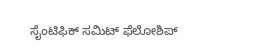ಸೈಂಟಿಫಿಕ್ ಸಮಿಟ್ ಫೆಲೋಶಿಪ್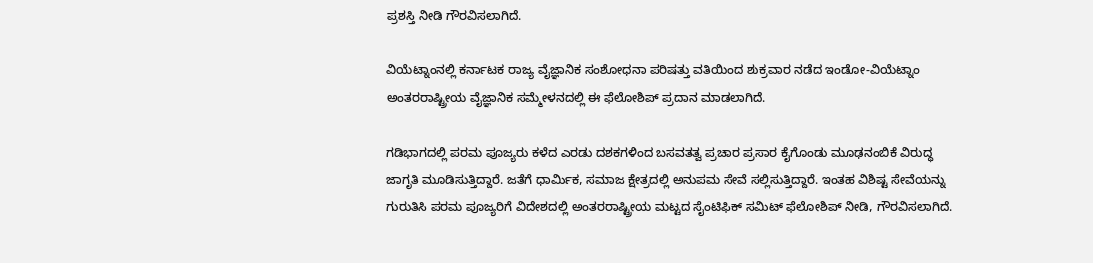ಪ್ರಶಸ್ತಿ ನೀಡಿ ಗೌರವಿಸಲಾಗಿದೆ.

ವಿಯೆಟ್ನಾಂನಲ್ಲಿ ಕರ್ನಾಟಕ ರಾಜ್ಯ ವೈಜ್ಞಾನಿಕ ಸಂಶೋಧನಾ ಪರಿಷತ್ತು ವತಿಯಿಂದ ಶುಕ್ರವಾರ ನಡೆದ ಇಂಡೋ-ವಿಯೆಟ್ನಾಂ ಅಂತರರಾಷ್ಟ್ರೀಯ ವೈಜ್ಞಾನಿಕ ಸಮ್ಮೇಳನದಲ್ಲಿ ಈ ಫೆಲೋಶಿಪ್ ಪ್ರದಾನ ಮಾಡಲಾಗಿದೆ.

ಗಡಿಭಾಗದಲ್ಲಿ ಪರಮ ಪೂಜ್ಯರು ಕಳೆದ ಎರಡು ದಶಕಗಳಿಂದ ಬಸವತತ್ವ ಪ್ರಚಾರ ಪ್ರಸಾರ ಕೈಗೊಂಡು ಮೂಢನಂಬಿಕೆ ವಿರುದ್ಧ ಜಾಗೃತಿ ಮೂಡಿಸುತ್ತಿದ್ದಾರೆ. ಜತೆಗೆ ಧಾರ್ಮಿಕ, ಸಮಾಜ ಕ್ಷೇತ್ರದಲ್ಲಿ ಅನುಪಮ ಸೇವೆ ಸಲ್ಲಿಸುತ್ತಿದ್ದಾರೆ. ಇಂತಹ ವಿಶಿಷ್ಟ ಸೇವೆಯನ್ನು ಗುರುತಿಸಿ ಪರಮ ಪೂಜ್ಯರಿಗೆ ವಿದೇಶದಲ್ಲಿ ಅಂತರರಾಷ್ಟ್ರೀಯ ಮಟ್ಟದ ಸೈಂಟಿಫಿಕ್ ಸಮಿಟ್ ಫೆಲೋಶಿಪ್ ನೀಡಿ, ಗೌರವಿಸಲಾಗಿದೆ.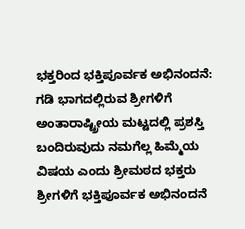ಭಕ್ತರಿಂದ ಭಕ್ತಿಪೂರ್ವಕ ಅಭಿನಂದನೆ: ಗಡಿ ಭಾಗದಲ್ಲಿರುವ ಶ್ರೀಗಳಿಗೆ ಅಂತಾರಾಷ್ಟ್ರೀಯ ಮಟ್ಟದಲ್ಲಿ ಪ್ರಶಸ್ತಿ ಬಂದಿರುವುದು ನಮಗೆಲ್ಲ ಹಿಮ್ಮೆಯ ವಿಷಯ ಎಂದು ಶ್ರೀಮಠದ ಭಕ್ತರು ಶ್ರೀಗಳಿಗೆ ಭಕ್ತಿಪೂರ್ವಕ ಅಭಿನಂದನೆ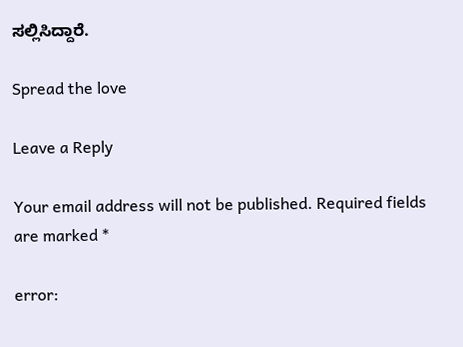ಸಲ್ಲಿಸಿದ್ದಾರೆ.

Spread the love

Leave a Reply

Your email address will not be published. Required fields are marked *

error: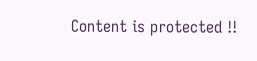Content is protected !!